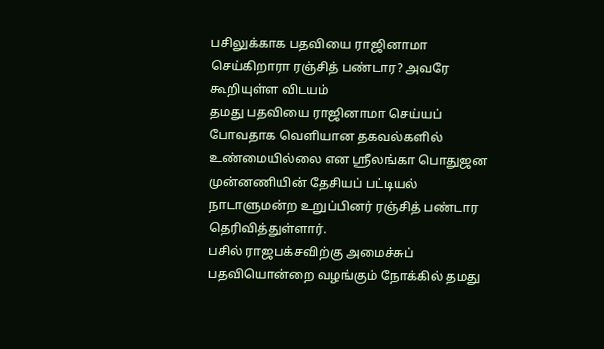பசிலுக்காக பதவியை ராஜினாமா செய்கிறாரா ரஞ்சித் பண்டார? அவரே கூறியுள்ள விடயம்
தமது பதவியை ராஜினாமா செய்யப் போவதாக வெளியான தகவல்களில் உண்மையில்லை என ஸ்ரீலங்கா பொதுஜன முன்னணியின் தேசியப் பட்டியல் நாடாளுமன்ற உறுப்பினர் ரஞ்சித் பண்டார தெரிவித்துள்ளார்.
பசில் ராஜபக்சவிற்கு அமைச்சுப் பதவியொன்றை வழங்கும் நோக்கில் தமது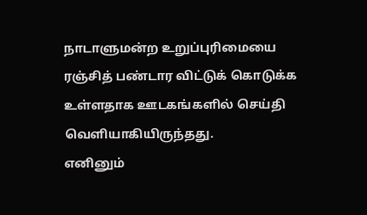நாடாளுமன்ற உறுப்புரிமையை ரஞ்சித் பண்டார விட்டுக் கொடுக்க உள்ளதாக ஊடகங்களில் செய்தி வெளியாகியிருந்தது.
எனினும்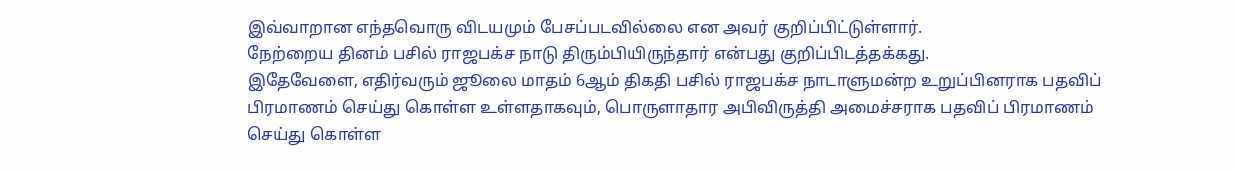இவ்வாறான எந்தவொரு விடயமும் பேசப்படவில்லை என அவர் குறிப்பிட்டுள்ளார்.
நேற்றைய தினம் பசில் ராஜபக்ச நாடு திரும்பியிருந்தார் என்பது குறிப்பிடத்தக்கது.
இதேவேளை, எதிர்வரும் ஜூலை மாதம் 6ஆம் திகதி பசில் ராஜபக்ச நாடாளுமன்ற உறுப்பினராக பதவிப் பிரமாணம் செய்து கொள்ள உள்ளதாகவும், பொருளாதார அபிவிருத்தி அமைச்சராக பதவிப் பிரமாணம் செய்து கொள்ள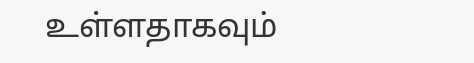உள்ளதாகவும்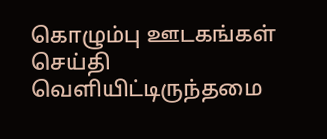கொழும்பு ஊடகங்கள் செய்தி வெளியிட்டிருந்தமை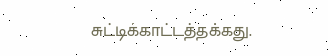சுட்டிக்காட்டத்தக்கது.